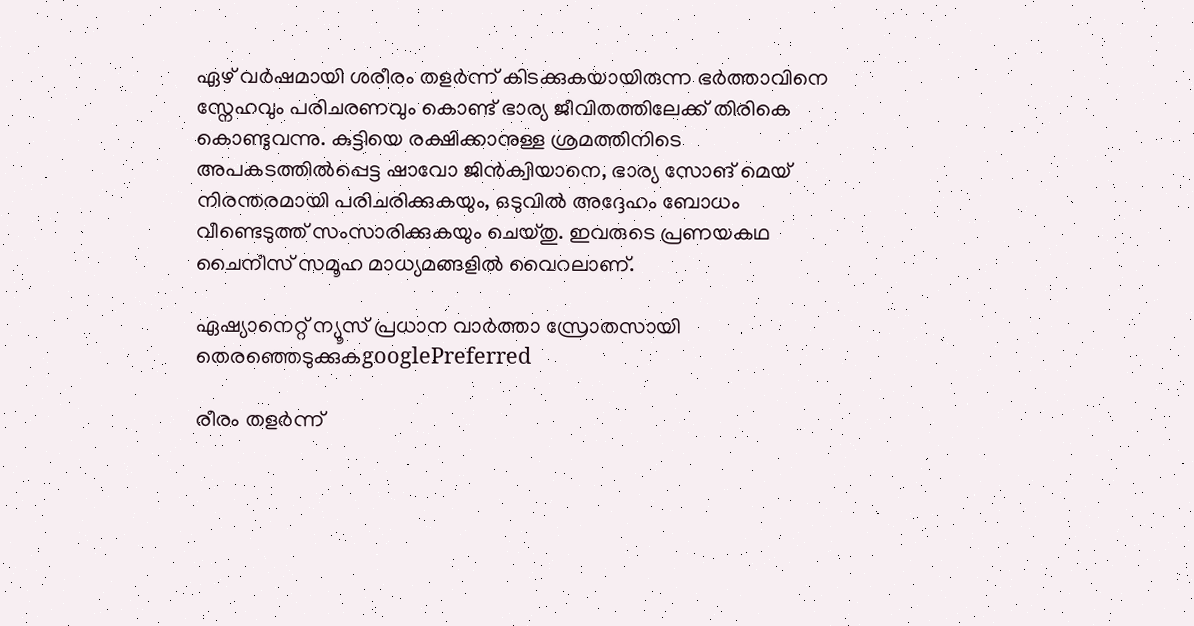ഏഴ് വർഷമായി ശരീരം തളർന്ന് കിടക്കുകയായിരുന്ന ഭർത്താവിനെ സ്നേഹവും പരിചരണവും കൊണ്ട് ഭാര്യ ജീവിതത്തിലേക്ക് തിരികെ കൊണ്ടുവന്നു. കുട്ടിയെ രക്ഷിക്കാനുള്ള ശ്രമത്തിനിടെ അപകടത്തിൽപ്പെട്ട ഷാവോ ജിൻക്വിയാനെ, ഭാര്യ സോങ് മെയ് നിരന്തരമായി പരിചരിക്കുകയും, ഒടുവിൽ അദ്ദേഹം ബോധം വീണ്ടെടുത്ത് സംസാരിക്കുകയും ചെയ്തു. ഇവരുടെ പ്രണയകഥ ചൈനീസ് സമൂഹ മാധ്യമങ്ങളിൽ വൈറലാണ്.

ഏഷ്യാനെറ്റ് ന്യൂസ് പ്രധാന വാർത്താ സ്രോതസായി തെരഞ്ഞെടുക്കുകgooglePreferred

രീരം തളർന്ന്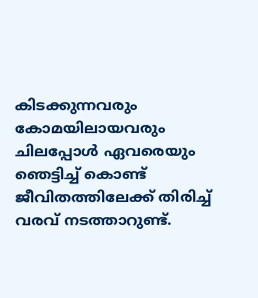കിടക്കുന്നവരും കോമയിലായവരും ചിലപ്പോൾ ഏവരെയും ഞെട്ടിച്ച് കൊണ്ട് ജീവിതത്തിലേക്ക് തിരിച്ച് വരവ് നടത്താറുണ്ട്.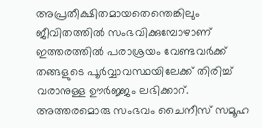അപ്രതീക്ഷിതമായതെന്തെങ്കിലും ജീവിതത്തിൽ സംഭവിക്കുമ്പോഴാണ് ഇത്തരത്തിൽ പരാശ്രയം വേണ്ടവർക്ക് തങ്ങളുടെ പൂർവ്വാവസ്ഥയിലേക്ക് തിരിച്ച് വരാനുള്ള ഊർജ്ജം ലഭിക്കാറ്. അത്തരമൊരു സംഭവം ചൈനീസ് സമൂഹ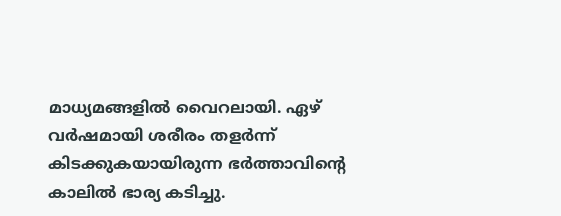മാധ്യമങ്ങളിൽ വൈറലായി. ഏഴ് വർഷമായി ശരീരം തളർന്ന് കിടക്കുകയായിരുന്ന ഭർത്താവിന്‍റെ കാലിൽ ഭാര്യ കടിച്ചു.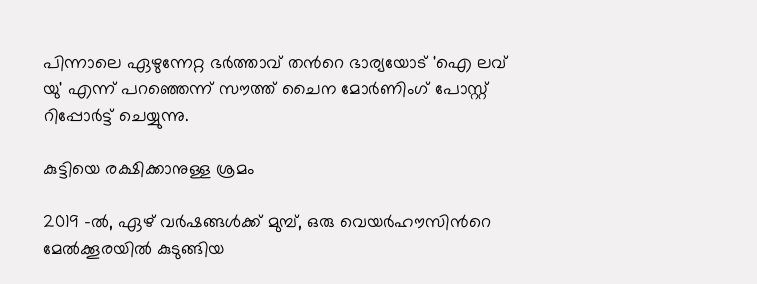പിന്നാലെ ഏഴുന്നേറ്റ ഭർത്താവ് തന്‍റെ ഭാര്യയോട് 'ഐ ലവ് യു' എന്ന് പറഞ്ഞെന്ന് സൗത്ത് ചൈന മോർണിംഗ് പോസ്റ്റ് റിപ്പോർട്ട് ചെയ്യുന്നു.

കുട്ടിയെ രക്ഷിക്കാനുള്ള ശ്രമം

2019 -ൽ, ഏഴ് വർഷങ്ങൾക്ക് മുമ്പ്, ഒരു വെയർഹൗസിന്‍റെ മേൽക്കൂരയിൽ കുടുങ്ങിയ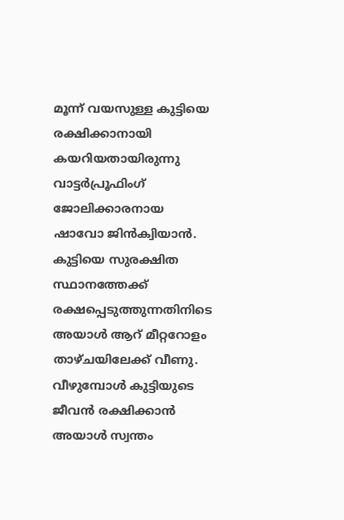മൂന്ന് വയസുള്ള കുട്ടിയെ രക്ഷിക്കാനായി കയറിയതായിരുന്നു വാട്ടർപ്രൂഫിംഗ് ജോലിക്കാരനായ ഷാവോ ജിൻക്വിയാൻ. കുട്ടിയെ സുരക്ഷിത സ്ഥാനത്തേക്ക് രക്ഷപ്പെടുത്തുന്നതിനിടെ അയാൾ ആറ് മീറ്ററോളം താഴ്ചയിലേക്ക് വീണു. വീഴുമ്പോൾ കുട്ടിയുടെ ജീവൻ രക്ഷിക്കാൻ അയാൾ സ്വന്തം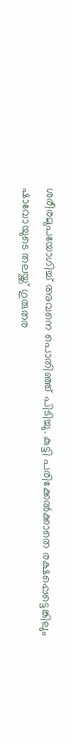ശരീരമുപയോഗിച്ച് അവനെ പൊതിഞ്ഞ് പിടിച്ചു. കുട്ടി പരിക്കേൽക്കാതെ രക്ഷപ്പെട്ടെങ്കിലും ഷാവോയുടെ തലയ്ക്ക് ഗുരുതര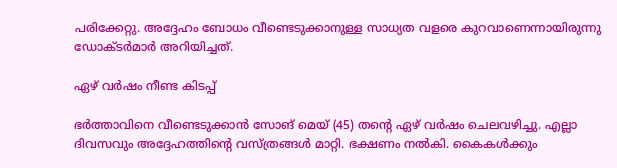പരിക്കേറ്റു. അദ്ദേഹം ബോധം വീണ്ടെടുക്കാനുള്ള സാധ്യത വളരെ കുറവാണെന്നായിരുന്നു ഡോക്ടർമാർ അറിയിച്ചത്.

ഏഴ് വർഷം നീണ്ട കിടപ്പ്

ഭർത്താവിനെ വീണ്ടെടുക്കാൻ സോങ് മെയ് (45) തന്‍റെ ഏഴ് വർഷം ചെലവഴിച്ചു. എല്ലാ ദിവസവും അദ്ദേഹത്തിന്‍റെ വസ്ത്രങ്ങൾ മാറ്റി. ഭക്ഷണം നൽകി. കൈകൾക്കും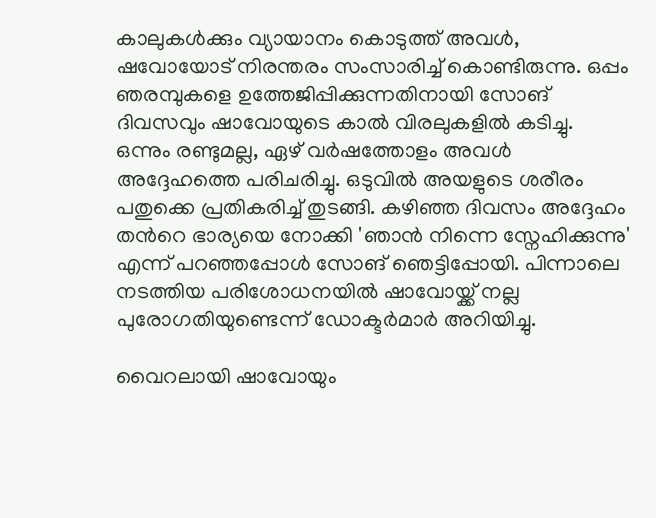കാലുകൾക്കും വ്യായാനം കൊടുത്ത് അവൾ, ഷവോയോട് നിരന്തരം സംസാരിച്ച് കൊണ്ടിരുന്നു. ഒപ്പം ഞരമ്പുകളെ ഉത്തേജിപ്പിക്കുന്നതിനായി സോങ് ദിവസവും ഷാവോയുടെ കാൽ വിരലുകളിൽ കടിച്ചു. ഒന്നും രണ്ടുമല്ല, ഏഴ് വർഷത്തോളം അവൾ അദ്ദേഹത്തെ പരിചരിച്ചു. ഒടുവിൽ അയളുടെ ശരീരം പതുക്കെ പ്രതികരിച്ച് തുടങ്ങി. കഴിഞ്ഞ ദിവസം അദ്ദേഹം തന്‍റെ ഭാര്യയെ നോക്കി 'ഞാൻ നിന്നെ സ്നേഹിക്കുന്നു' എന്ന് പറഞ്ഞപ്പോൾ സോങ് ഞെട്ടിപ്പോയി. പിന്നാലെ നടത്തിയ പരിശോധനയിൽ ഷാവോയ്ക്ക് നല്ല പുരോഗതിയുണ്ടെന്ന് ഡോക്ടർമാർ അറിയിച്ചു.

വൈറലായി ഷാവോയും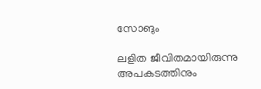സോങും

ലളിത ജീവിതമായിരുന്നു അപകടത്തിനും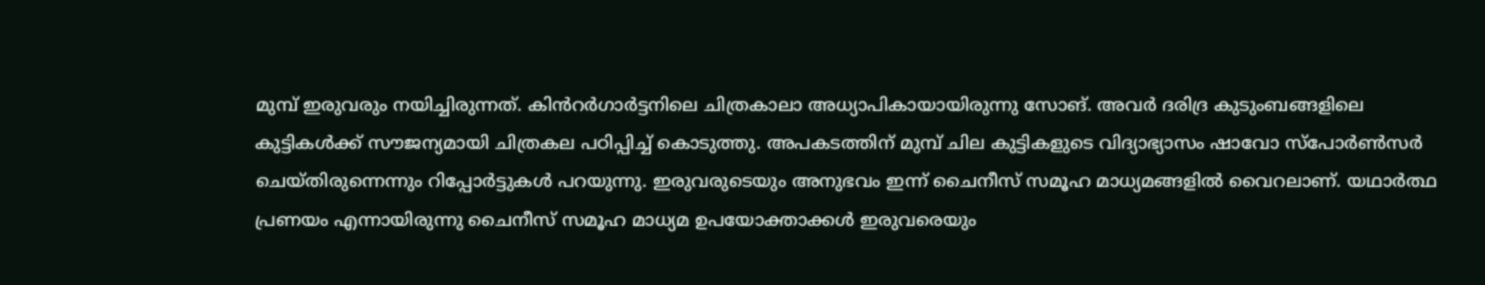മുമ്പ് ഇരുവരും നയിച്ചിരുന്നത്. കിൻറർഗാർട്ടനിലെ ചിത്രകാലാ അധ്യാപികായായിരുന്നു സോങ്. അവർ ദരിദ്ര കുടുംബങ്ങളിലെ കുട്ടികൾക്ക് സൗജന്യമായി ചിത്രകല പഠിപ്പിച്ച് കൊടുത്തു. അപകടത്തിന് മുമ്പ് ചില കുട്ടികളുടെ വിദ്യാഭ്യാസം ഷാവോ സ്പോർൺസർ ചെയ്തിരുന്നെന്നും റിപ്പോർട്ടുകൾ പറയുന്നു. ഇരുവരുടെയും അനുഭവം ഇന്ന് ചൈനീസ് സമൂഹ മാധ്യമങ്ങളിൽ വൈറലാണ്. യഥാർത്ഥ പ്രണയം എന്നായിരുന്നു ചൈനീസ് സമൂഹ മാധ്യമ ഉപയോക്താക്കൾ ഇരുവരെയും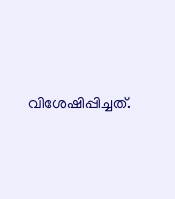വിശേഷിപ്പിച്ചത്.